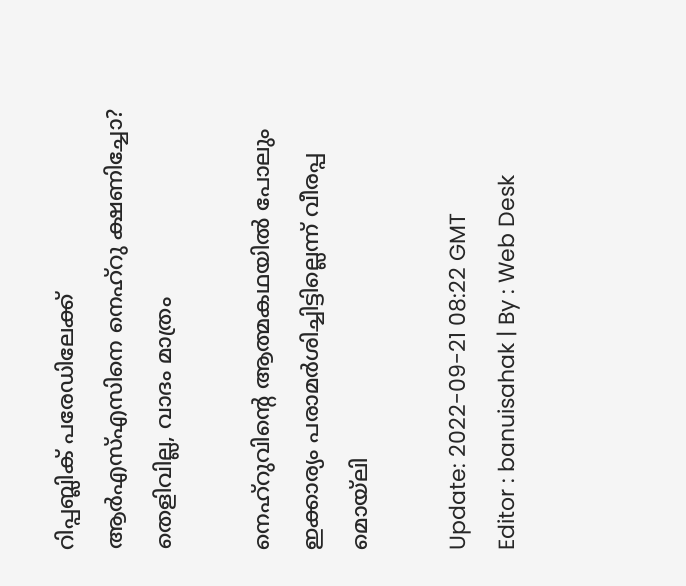റിപ്പബ്ലിക് പരേഡിലേക്ക് ആർഎസ്എസിനെ നെഹ്‌റു ക്ഷണിച്ചോ? തെളിവില്ല, വാദം മാത്രം

നെഹ്‌റുവിന്റെ ആത്മകഥയിൽ പോലും ഇക്കാര്യം പരാമർശിച്ചിട്ടില്ലെന്ന് വീരപ്പ മൊയ്‌ലി

Update: 2022-09-21 08:22 GMT
Editor : banuisahak | By : Web Desk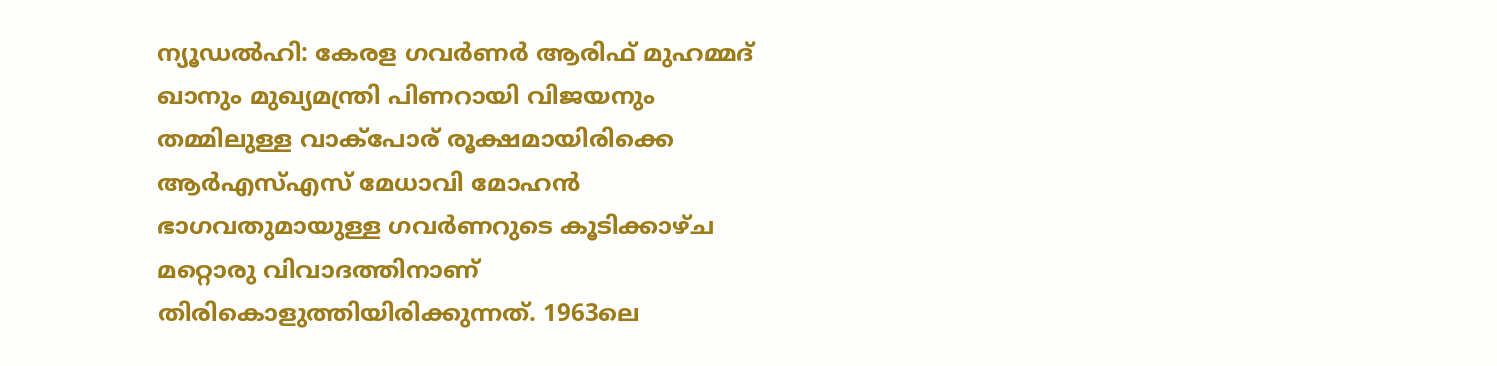ന്യൂഡൽഹി: കേരള ഗവർണർ ആരിഫ് മുഹമ്മദ് ഖാനും മുഖ്യമന്ത്രി പിണറായി വിജയനും തമ്മിലുള്ള വാക്‌പോര് രൂക്ഷമായിരിക്കെ ആർഎസ്എസ് മേധാവി മോഹൻ ഭാഗവതുമായുള്ള ഗവർണറുടെ കൂടിക്കാഴ്ച മറ്റൊരു വിവാദത്തിനാണ് തിരികൊളുത്തിയിരിക്കുന്നത്. 1963ലെ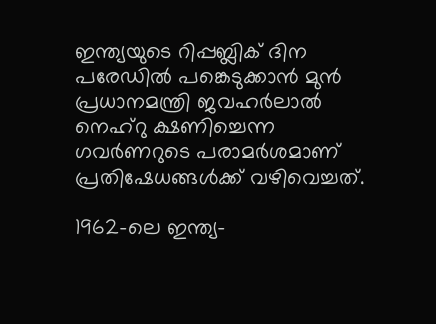ഇന്ത്യയുടെ റിപ്പബ്ലിക് ദിന പരേഡിൽ പങ്കെടുക്കാൻ മുൻ പ്രധാനമന്ത്രി ജവഹർലാൽ നെഹ്‌റു ക്ഷണിച്ചെന്ന ഗവർണറുടെ പരാമർശമാണ് പ്രതിഷേധങ്ങൾക്ക് വഴിവെച്ചത്.

1962-ലെ ഇന്ത്യ-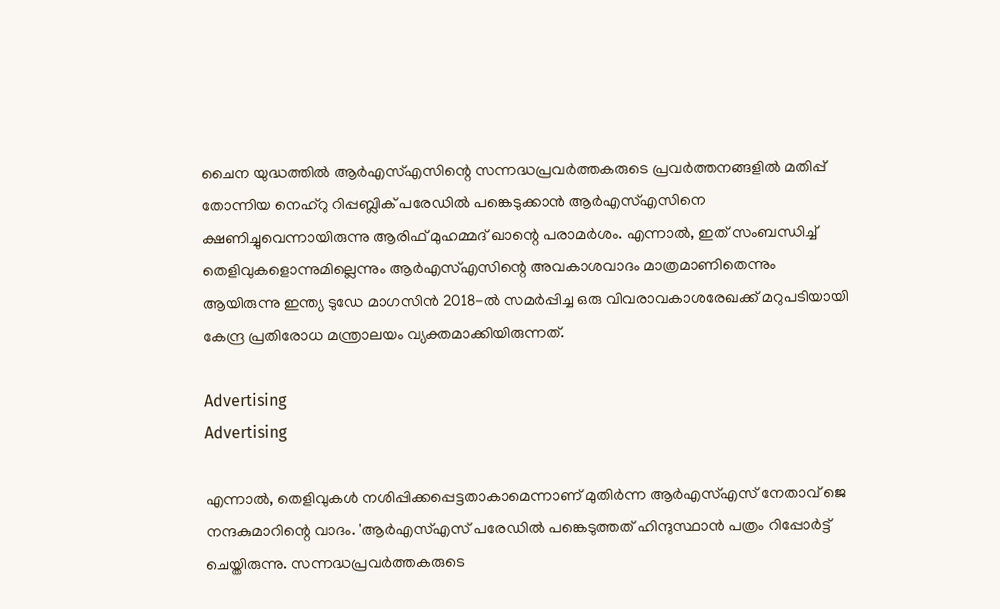ചൈന യുദ്ധത്തിൽ ആർഎസ്എസിന്റെ സന്നദ്ധപ്രവർത്തകരുടെ പ്രവർത്തനങ്ങളിൽ മതിപ്പ് തോന്നിയ നെഹ്‌റു റിപ്പബ്ലിക് പരേഡിൽ പങ്കെടുക്കാൻ ആർഎസ്എസിനെ ക്ഷണിച്ചുവെന്നായിരുന്നു ആരിഫ് മുഹമ്മദ് ഖാന്റെ പരാമർശം. എന്നാൽ, ഇത് സംബന്ധിച്ച് തെളിവുകളൊന്നുമില്ലെന്നും ആർഎസ്എസിന്റെ അവകാശവാദം മാത്രമാണിതെന്നും ആയിരുന്നു ഇന്ത്യ ടുഡേ മാഗസിൻ 2018-ൽ സമർപ്പിച്ച ഒരു വിവരാവകാശരേഖക്ക് മറുപടിയായി കേന്ദ്ര പ്രതിരോധ മന്ത്രാലയം വ്യക്തമാക്കിയിരുന്നത്.

Advertising
Advertising

എന്നാൽ, തെളിവുകൾ നശിപ്പിക്കപ്പെട്ടതാകാമെന്നാണ് മുതിർന്ന ആർഎസ്എസ് നേതാവ് ജെ നന്ദകുമാറിന്റെ വാദം. 'ആർഎസ്എസ് പരേഡിൽ പങ്കെടുത്തത് ഹിന്ദുസ്ഥാൻ പത്രം റിപ്പോർട്ട് ചെയ്തിരുന്നു. സന്നദ്ധപ്രവർത്തകരുടെ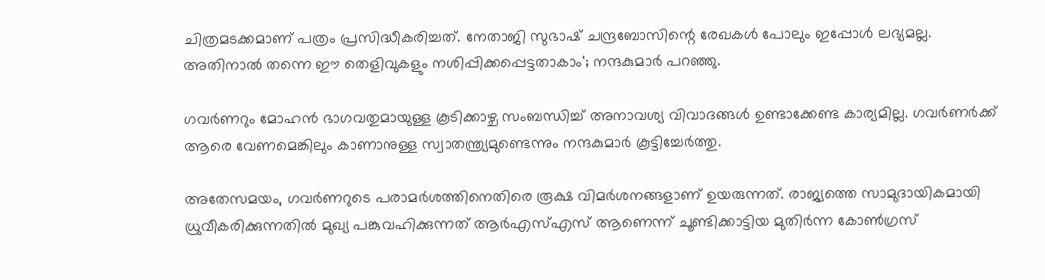ചിത്രമടക്കമാണ് പത്രം പ്രസിദ്ധീകരിച്ചത്. നേതാജി സുഭാഷ് ചന്ദ്രബോസിന്റെ രേഖകൾ പോലും ഇപ്പോൾ ലഭ്യമല്ല. അതിനാൽ തന്നെ ഈ തെളിവുകളും നശിപ്പിക്കപ്പെട്ടതാകാം'; നന്ദകുമാർ പറഞ്ഞു.

ഗവർണറും മോഹൻ ഭാഗവതുമായുള്ള കൂടിക്കാഴ്ച സംബന്ധിച്ച് അനാവശ്യ വിവാദങ്ങൾ ഉണ്ടാക്കേണ്ട കാര്യമില്ല. ഗവർണർക്ക് ആരെ വേണമെങ്കിലും കാണാനുള്ള സ്വാതന്ത്ര്യമുണ്ടെന്നും നന്ദകുമാർ കൂട്ടിച്ചേർത്തു.

അതേസമയം, ഗവർണറുടെ പരാമർശത്തിനെതിരെ രൂക്ഷ വിമർശനങ്ങളാണ് ഉയരുന്നത്. രാജ്യത്തെ സാമുദായികമായി ധ്രുവീകരിക്കുന്നതിൽ മുഖ്യ പങ്കുവഹിക്കുന്നത് ആർഎസ്എസ് ആണെന്ന് ചൂണ്ടിക്കാട്ടിയ മുതിർന്ന കോൺഗ്രസ്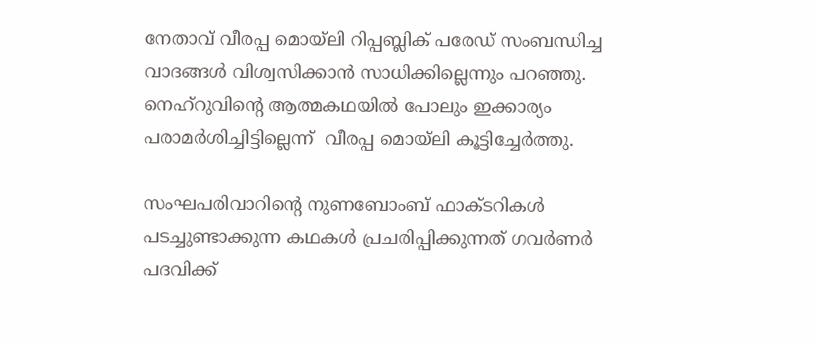നേതാവ് വീരപ്പ മൊയ്‌ലി റിപ്പബ്ലിക് പരേഡ് സംബന്ധിച്ച വാദങ്ങൾ വിശ്വസിക്കാൻ സാധിക്കില്ലെന്നും പറഞ്ഞു. നെഹ്‌റുവിന്റെ ആത്മകഥയിൽ പോലും ഇക്കാര്യം പരാമർശിച്ചിട്ടില്ലെന്ന്  വീരപ്പ മൊയ്‌ലി കൂട്ടിച്ചേർത്തു.

സംഘപരിവാറിൻ്റെ നുണബോംബ് ഫാക്ടറികൾ പടച്ചുണ്ടാക്കുന്ന കഥകൾ പ്രചരിപ്പിക്കുന്നത് ഗവർണർ പദവിക്ക്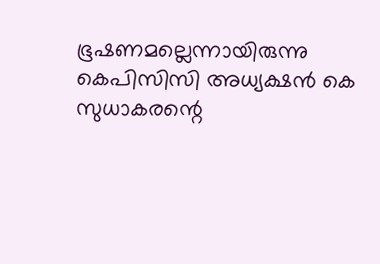ഭൂഷണമല്ലെന്നായിരുന്നു കെപിസിസി അധ്യക്ഷൻ കെ സുധാകരന്റെ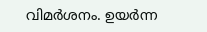വിമർശനം. ഉയർന്ന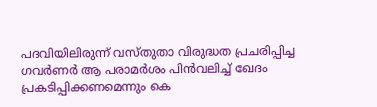പദവിയിലിരുന്ന് വസ്തുതാ വിരുദ്ധത പ്രചരിപ്പിച്ച ഗവർണർ ആ പരാമർശം പിൻവലിച്ച് ഖേദം പ്രകടിപ്പിക്കണമെന്നും കെ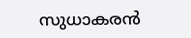സുധാകരൻ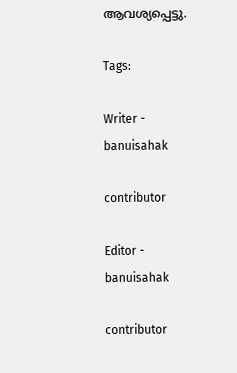ആവശ്യപ്പെട്ടു.

Tags:

Writer - banuisahak

contributor

Editor - banuisahak

contributor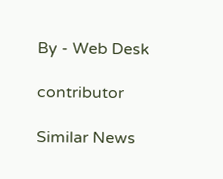By - Web Desk

contributor

Similar News